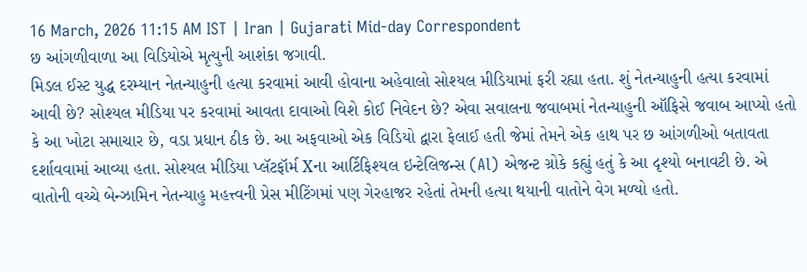16 March, 2026 11:15 AM IST | Iran | Gujarati Mid-day Correspondent
છ આંગળીવાળા આ વિડિયોએ મૃત્યુની આશંકા જગાવી.
મિડલ ઈસ્ટ યુદ્ધ દરમ્યાન નેતન્યાહુની હત્યા કરવામાં આવી હોવાના અહેવાલો સોશ્યલ મીડિયામાં ફરી રહ્યા હતા. શું નેતન્યાહુની હત્યા કરવામાં આવી છે? સોશ્યલ મીડિયા પર કરવામાં આવતા દાવાઓ વિશે કોઈ નિવેદન છે? એવા સવાલના જવાબમાં નેતન્યાહુની ઑફિસે જવાબ આપ્યો હતો કે આ ખોટા સમાચાર છે, વડા પ્રધાન ઠીક છે. આ અફવાઓ એક વિડિયો દ્વારા ફેલાઈ હતી જેમાં તેમને એક હાથ પર છ આંગળીઓ બતાવતા દર્શાવવામાં આવ્યા હતા. સોશ્યલ મીડિયા પ્લૅટફૉર્મ Xના આર્ટિફિશ્યલ ઇન્ટેલિજન્સ (Al) એજન્ટ ગ્રોકે કહ્યું હતું કે આ દૃશ્યો બનાવટી છે. એ વાતોની વચ્ચે બેન્ઝામિન નેતન્યાહુ મહત્ત્વની પ્રેસ મીટિંગમાં પણ ગેરહાજર રહેતાં તેમની હત્યા થયાની વાતોને વેગ મળ્યો હતો.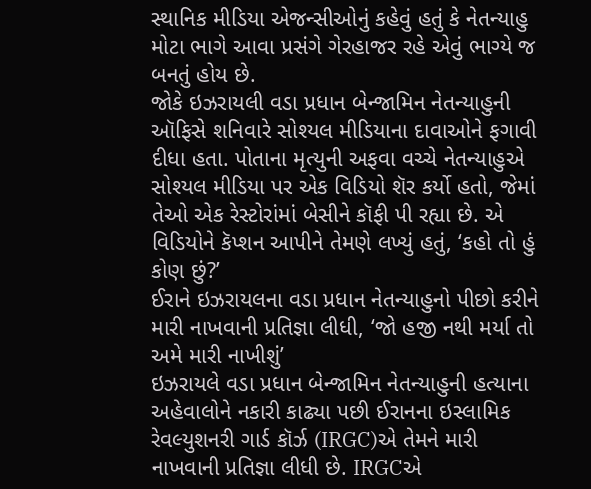સ્થાનિક મીડિયા એજન્સીઓનું કહેવું હતું કે નેતન્યાહુ મોટા ભાગે આવા પ્રસંગે ગેરહાજર રહે એવું ભાગ્યે જ બનતું હોય છે.
જોકે ઇઝરાયલી વડા પ્રધાન બેન્જામિન નેતન્યાહુની ઑફિસે શનિવારે સોશ્યલ મીડિયાના દાવાઓને ફગાવી દીધા હતા. પોતાના મૃત્યુની અફવા વચ્ચે નેતન્યાહુએ સોશ્યલ મીડિયા પર એક વિડિયો શૅર કર્યો હતો, જેમાં તેઓ એક રેસ્ટોરાંમાં બેસીને કૉફી પી રહ્યા છે. એ વિડિયોને કૅપ્શન આપીને તેમણે લખ્યું હતું, ‘કહો તો હું કોણ છું?’
ઈરાને ઇઝરાયલના વડા પ્રધાન નેતન્યાહુનો પીછો કરીને મારી નાખવાની પ્રતિજ્ઞા લીધી, ‘જો હજી નથી મર્યા તો અમે મારી નાખીશું’
ઇઝરાયલે વડા પ્રધાન બેન્જામિન નેતન્યાહુની હત્યાના અહેવાલોને નકારી કાઢ્યા પછી ઈરાનના ઇસ્લામિક રેવલ્યુશનરી ગાર્ડ કૉર્ઝ (IRGC)એ તેમને મારી નાખવાની પ્રતિજ્ઞા લીધી છે. IRGCએ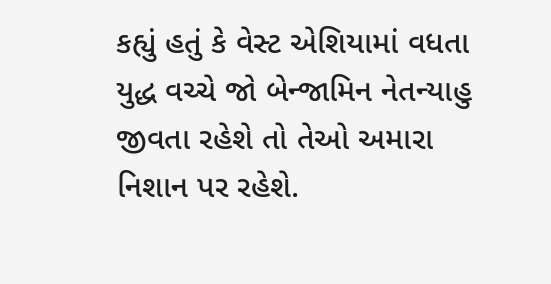કહ્યું હતું કે વેસ્ટ એશિયામાં વધતા યુદ્ધ વચ્ચે જો બેન્જામિન નેતન્યાહુ જીવતા રહેશે તો તેઓ અમારા નિશાન પર રહેશે.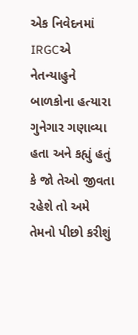એક નિવેદનમાં IRGCએ નેતન્યાહુને બાળકોના હત્યારા ગુનેગાર ગણાવ્યા હતા અને કહ્યું હતું કે જો તેઓ જીવતા રહેશે તો અમે તેમનો પીછો કરીશું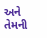અને તેમની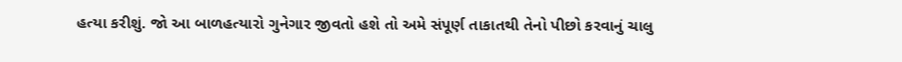હત્યા કરીશું. જો આ બાળહત્યારો ગુનેગાર જીવતો હશે તો અમે સંપૂર્ણ તાકાતથી તેનો પીછો કરવાનું ચાલુ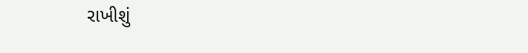રાખીશું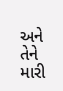અને તેને મારી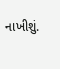નાખીશું.